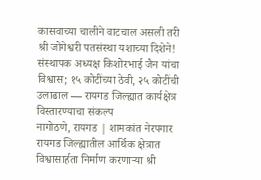कासवाच्या चालीने वाटचाल असली तरी श्री जोगेश्वरी पतसंस्था यशाच्या दिशेने!
संस्थापक अध्यक्ष किशोरभाई जैन यांचा विश्वास; १५ कोटींच्या ठेवी, २५ कोटींची उलाढाल — रायगड जिल्ह्यात कार्यक्षेत्र विस्तारण्याचा संकल्प
नागोठणे, रायगड | शामकांत नेरपगार
रायगड जिल्ह्यातील आर्थिक क्षेत्रात विश्वासार्हता निर्माण करणाऱ्या श्री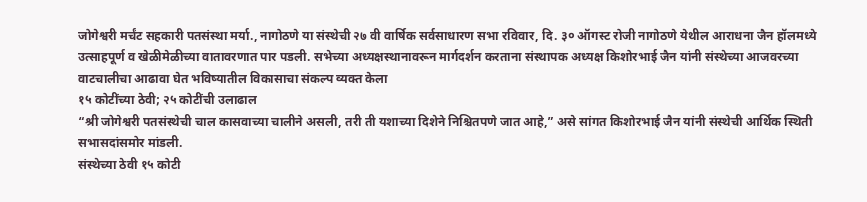जोगेश्वरी मर्चंट सहकारी पतसंस्था मर्या., नागोठणे या संस्थेची २७ वी वार्षिक सर्वसाधारण सभा रविवार, दि. ३० ऑगस्ट रोजी नागोठणे येथील आराधना जैन हॉलमध्ये उत्साहपूर्ण व खेळीमेळीच्या वातावरणात पार पडली. सभेच्या अध्यक्षस्थानावरून मार्गदर्शन करताना संस्थापक अध्यक्ष किशोरभाई जैन यांनी संस्थेच्या आजवरच्या वाटचालीचा आढावा घेत भविष्यातील विकासाचा संकल्प व्यक्त केला
१५ कोटींच्या ठेवी; २५ कोटींची उलाढाल
“श्री जोगेश्वरी पतसंस्थेची चाल कासवाच्या चालीने असली, तरी ती यशाच्या दिशेने निश्चितपणे जात आहे,” असे सांगत किशोरभाई जैन यांनी संस्थेची आर्थिक स्थिती सभासदांसमोर मांडली.
संस्थेच्या ठेवी १५ कोटी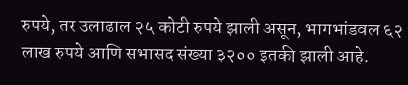रुपये, तर उलाढाल २५ कोटी रुपये झाली असून, भागभांडवल ६२ लाख रुपये आणि सभासद संख्या ३२०० इतकी झाली आहे.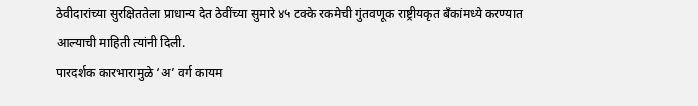ठेवीदारांच्या सुरक्षिततेला प्राधान्य देत ठेवींच्या सुमारे ४५ टक्के रकमेची गुंतवणूक राष्ट्रीयकृत बँकांमध्ये करण्यात आल्याची माहिती त्यांनी दिली.
पारदर्शक कारभारामुळे ‘अ’ वर्ग कायम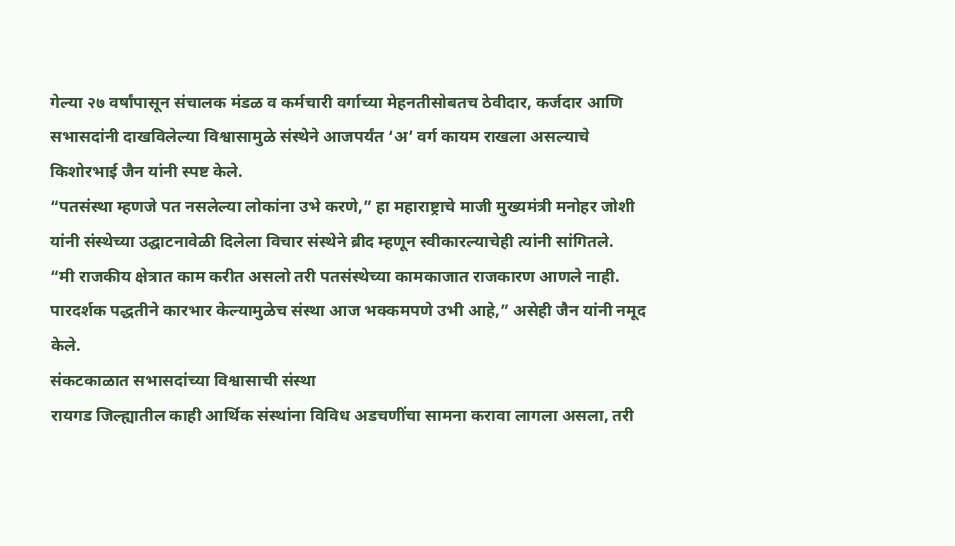गेल्या २७ वर्षांपासून संचालक मंडळ व कर्मचारी वर्गाच्या मेहनतीसोबतच ठेवीदार, कर्जदार आणि सभासदांनी दाखविलेल्या विश्वासामुळे संस्थेने आजपर्यंत ‘अ’ वर्ग कायम राखला असल्याचे किशोरभाई जैन यांनी स्पष्ट केले.
“पतसंस्था म्हणजे पत नसलेल्या लोकांना उभे करणे,” हा महाराष्ट्राचे माजी मुख्यमंत्री मनोहर जोशी यांनी संस्थेच्या उद्घाटनावेळी दिलेला विचार संस्थेने ब्रीद म्हणून स्वीकारल्याचेही त्यांनी सांगितले.
“मी राजकीय क्षेत्रात काम करीत असलो तरी पतसंस्थेच्या कामकाजात राजकारण आणले नाही. पारदर्शक पद्धतीने कारभार केल्यामुळेच संस्था आज भक्कमपणे उभी आहे,” असेही जैन यांनी नमूद केले.
संकटकाळात सभासदांच्या विश्वासाची संस्था
रायगड जिल्ह्यातील काही आर्थिक संस्थांना विविध अडचणींचा सामना करावा लागला असला, तरी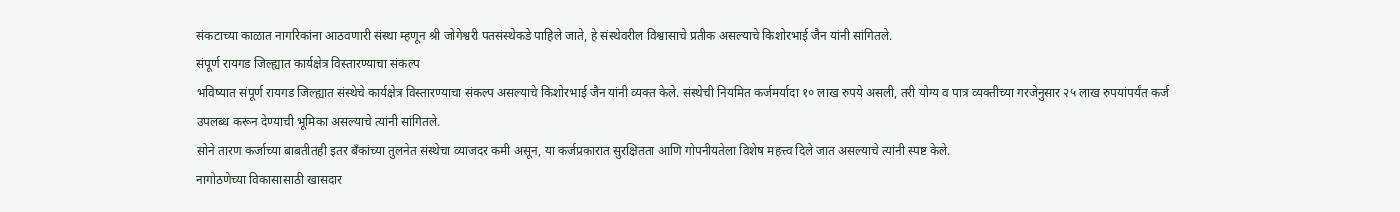संकटाच्या काळात नागरिकांना आठवणारी संस्था म्हणून श्री जोगेश्वरी पतसंस्थेकडे पाहिले जाते, हे संस्थेवरील विश्वासाचे प्रतीक असल्याचे किशोरभाई जैन यांनी सांगितले.
संपूर्ण रायगड जिल्ह्यात कार्यक्षेत्र विस्तारण्याचा संकल्प
भविष्यात संपूर्ण रायगड जिल्ह्यात संस्थेचे कार्यक्षेत्र विस्तारण्याचा संकल्प असल्याचे किशोरभाई जैन यांनी व्यक्त केले. संस्थेची नियमित कर्जमर्यादा १० लाख रुपये असली, तरी योग्य व पात्र व्यक्तीच्या गरजेनुसार २५ लाख रुपयांपर्यंत कर्ज उपलब्ध करून देण्याची भूमिका असल्याचे त्यांनी सांगितले.
सोने तारण कर्जाच्या बाबतीतही इतर बँकांच्या तुलनेत संस्थेचा व्याजदर कमी असून, या कर्जप्रकारात सुरक्षितता आणि गोपनीयतेला विशेष महत्त्व दिले जात असल्याचे त्यांनी स्पष्ट केले.
नागोठणेच्या विकासासाठी खासदार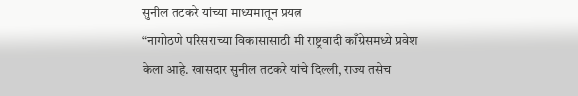सुनील तटकरे यांच्या माध्यमातून प्रयत्न
“नागोठणे परिसराच्या विकासासाठी मी राष्ट्रवादी काँग्रेसमध्ये प्रवेश केला आहे. खासदार सुनील तटकरे यांचे दिल्ली, राज्य तसेच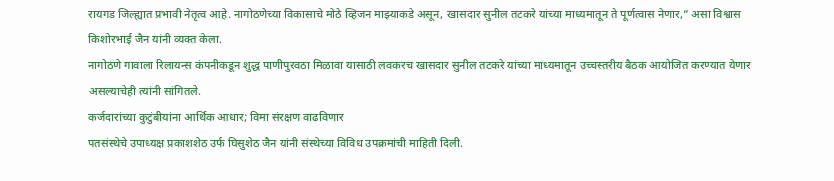रायगड जिल्ह्यात प्रभावी नेतृत्व आहे. नागोठणेच्या विकासाचे मोठे व्हिजन माझ्याकडे असून, खासदार सुनील तटकरे यांच्या माध्यमातून ते पूर्णत्वास नेणार,” असा विश्वास किशोरभाई जैन यांनी व्यक्त केला.
नागोठणे गावाला रिलायन्स कंपनीकडून शुद्ध पाणीपुरवठा मिळावा यासाठी लवकरच खासदार सुनील तटकरे यांच्या माध्यमातून उच्चस्तरीय बैठक आयोजित करण्यात येणार असल्याचेही त्यांनी सांगितले.
कर्जदारांच्या कुटुंबीयांना आर्थिक आधार; विमा संरक्षण वाढविणार
पतसंस्थेचे उपाध्यक्ष प्रकाशशेठ उर्फ घिसुशेठ जैन यांनी संस्थेच्या विविध उपक्रमांची माहिती दिली.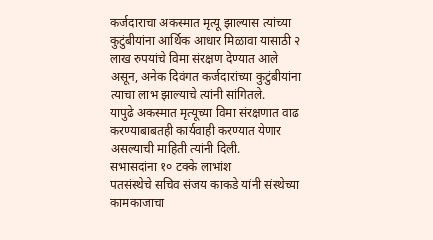कर्जदाराचा अकस्मात मृत्यू झाल्यास त्यांच्या कुटुंबीयांना आर्थिक आधार मिळावा यासाठी २ लाख रुपयांचे विमा संरक्षण देण्यात आले असून, अनेक दिवंगत कर्जदारांच्या कुटुंबीयांना त्याचा लाभ झाल्याचे त्यांनी सांगितले.
यापुढे अकस्मात मृत्यूच्या विमा संरक्षणात वाढ करण्याबाबतही कार्यवाही करण्यात येणार असल्याची माहिती त्यांनी दिली.
सभासदांना १० टक्के लाभांश
पतसंस्थेचे सचिव संजय काकडे यांनी संस्थेच्या कामकाजाचा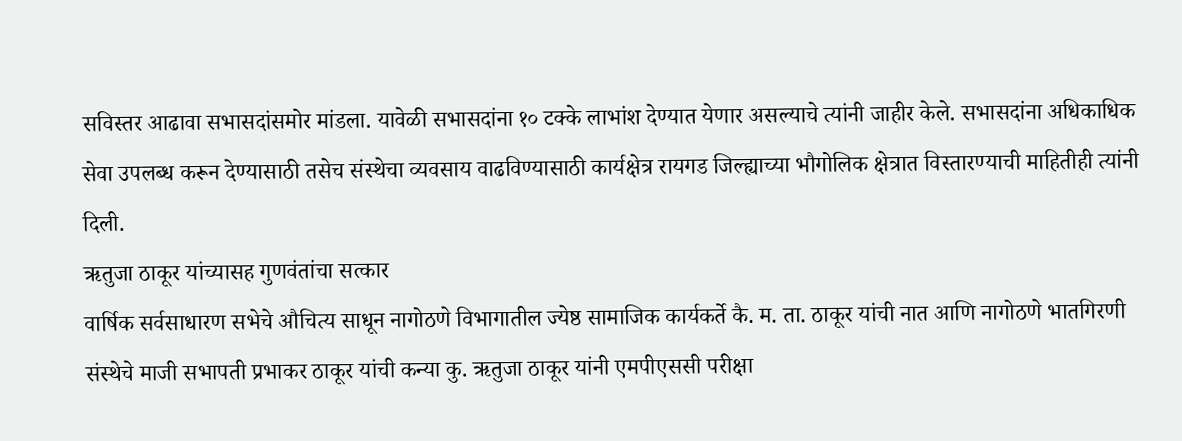सविस्तर आढावा सभासदांसमोर मांडला. यावेळी सभासदांना १० टक्के लाभांश देण्यात येणार असल्याचे त्यांनी जाहीर केले. सभासदांना अधिकाधिक सेवा उपलब्ध करून देण्यासाठी तसेच संस्थेचा व्यवसाय वाढविण्यासाठी कार्यक्षेत्र रायगड जिल्ह्याच्या भौगोलिक क्षेत्रात विस्तारण्याची माहितीही त्यांनी दिली.
ऋतुजा ठाकूर यांच्यासह गुणवंतांचा सत्कार
वार्षिक सर्वसाधारण सभेचे औचित्य साधून नागोठणे विभागातील ज्येष्ठ सामाजिक कार्यकर्ते कै. म. ता. ठाकूर यांची नात आणि नागोठणे भातगिरणी संस्थेचे माजी सभापती प्रभाकर ठाकूर यांची कन्या कु. ऋतुजा ठाकूर यांनी एमपीएससी परीक्षा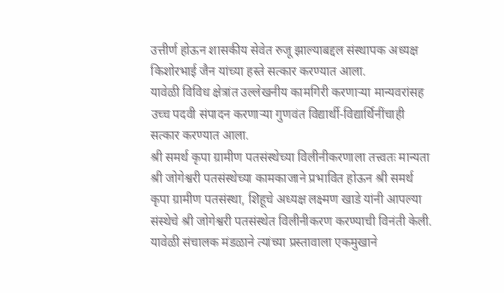उत्तीर्ण होऊन शासकीय सेवेत रुजू झाल्याबद्दल संस्थापक अध्यक्ष किशोरभाई जैन यांच्या हस्ते सत्कार करण्यात आला.
यावेळी विविध क्षेत्रांत उल्लेखनीय कामगिरी करणाऱ्या मान्यवरांसह उच्च पदवी संपादन करणाऱ्या गुणवंत विद्यार्थी-विद्यार्थिनींचाही सत्कार करण्यात आला.
श्री समर्थ कृपा ग्रामीण पतसंस्थेच्या विलीनीकरणाला तत्त्वतः मान्यता
श्री जोगेश्वरी पतसंस्थेच्या कामकाजाने प्रभावित होऊन श्री समर्थ कृपा ग्रामीण पतसंस्था, शिहूचे अध्यक्ष लक्ष्मण खाडे यांनी आपल्या संस्थेचे श्री जोगेश्वरी पतसंस्थेत विलीनीकरण करण्याची विनंती केली. यावेळी संचालक मंडळाने त्यांच्या प्रस्तावाला एकमुखाने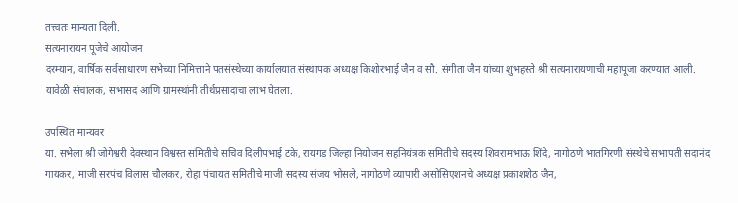तत्त्वतः मान्यता दिली.
सत्यनारायन पूजेचे आयोजन
दरम्यान, वार्षिक सर्वसाधारण सभेच्या निमित्ताने पतसंस्थेच्या कार्यालयात संस्थापक अध्यक्ष किशोरभाई जैन व सौ. संगीता जैन यांच्या शुभहस्ते श्री सत्यनारायणाची महापूजा करण्यात आली. यावेळी संचालक, सभासद आणि ग्रामस्थांनी तीर्थप्रसादाचा लाभ घेतला.

उपस्थित मान्यवर
या. सभेला श्री जोगेश्वरी देवस्थान विश्वस्त समितीचे सचिव दिलीपभाई टके, रायगड जिल्हा नियोजन सहनियंत्रक समितीचे सदस्य शिवरामभाऊ शिंदे, नागोठणे भातगिरणी संस्थेचे सभापती सदानंद गायकर, माजी सरपंच विलास चौलकर, रोहा पंचायत समितीचे माजी सदस्य संजय भोसले, नागोठणे व्यापारी असोसिएशनचे अध्यक्ष प्रकाशशेठ जैन,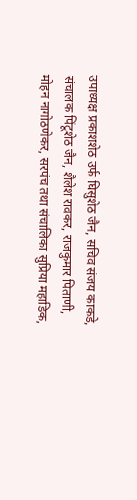उपाध्यक्ष प्रकाशशेठ उर्फ घिसुशेठ जैन, सचिव संजय काकडे, संचालक पिंटूशेठ जैन, शैलेश रावकर, राजकुमार पिताणी, मोहन नागोठणेकर, सरपंच तथा संचालिका सुप्रिया महाडिक,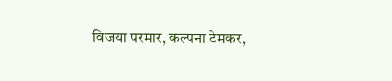विजया परमार, कल्पना टेमकर,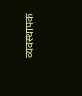व्यवस्थापक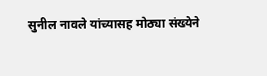सुनील नावले यांच्यासह मोठ्या संख्येने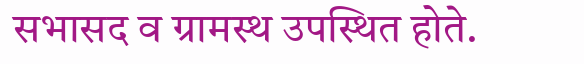सभासद व ग्रामस्थ उपस्थित होते.